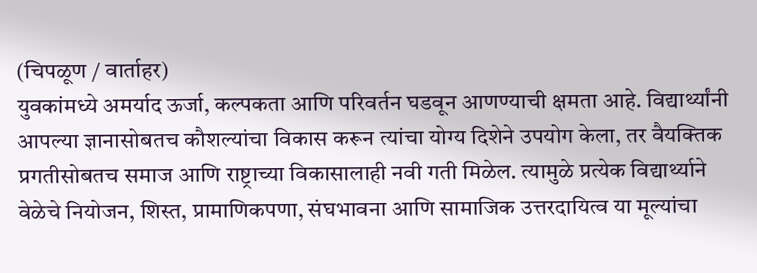(चिपळूण / वार्ताहर)
युवकांमध्ये अमर्याद ऊर्जा, कल्पकता आणि परिवर्तन घडवून आणण्याची क्षमता आहे. विद्यार्थ्यांनी आपल्या ज्ञानासोबतच कौशल्यांचा विकास करून त्यांचा योग्य दिशेने उपयोग केला, तर वैयक्तिक प्रगतीसोबतच समाज आणि राष्ट्राच्या विकासालाही नवी गती मिळेल. त्यामुळे प्रत्येक विद्यार्थ्याने वेळेचे नियोजन, शिस्त, प्रामाणिकपणा, संघभावना आणि सामाजिक उत्तरदायित्व या मूल्यांचा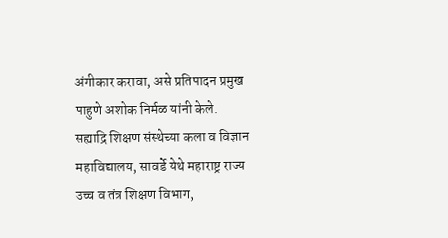अंगीकार करावा, असे प्रतिपादन प्रमुख पाहुणे अशोक निर्मळ यांनी केले.
सह्याद्रि शिक्षण संस्थेच्या कला व विज्ञान महाविद्यालय, सावर्डे येथे महाराष्ट्र राज्य उच्च व तंत्र शिक्षण विभाग,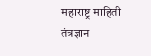महाराष्ट्र माहिती तंत्रज्ञान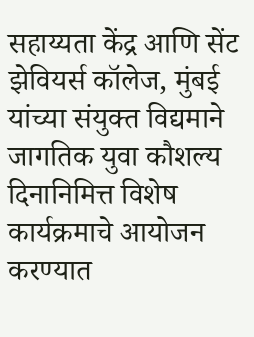सहाय्यता केंद्र आणि सेंट झेवियर्स कॉलेज, मुंबई यांच्या संयुक्त विद्यमाने जागतिक युवा कौशल्य दिनानिमित्त विशेष कार्यक्रमाचे आयोजन करण्यात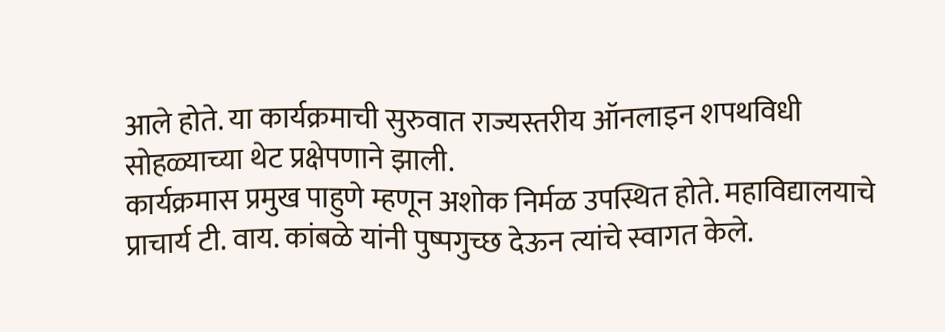आले होते. या कार्यक्रमाची सुरुवात राज्यस्तरीय ऑनलाइन शपथविधी सोहळ्याच्या थेट प्रक्षेपणाने झाली.
कार्यक्रमास प्रमुख पाहुणे म्हणून अशोक निर्मळ उपस्थित होते. महाविद्यालयाचे प्राचार्य टी. वाय. कांबळे यांनी पुष्पगुच्छ देऊन त्यांचे स्वागत केले.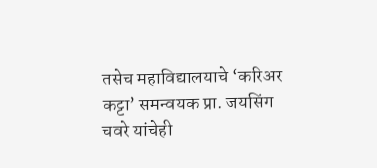तसेच महाविद्यालयाचे ‘करिअर कट्टा’ समन्वयक प्रा. जयसिंग चवरे यांचेही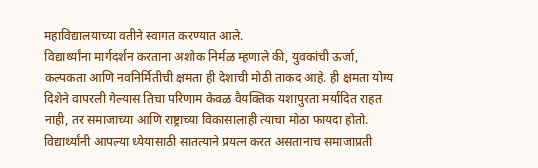महाविद्यालयाच्या वतीने स्वागत करण्यात आले.
विद्यार्थ्यांना मार्गदर्शन करताना अशोक निर्मळ म्हणाले की, युवकांची ऊर्जा, कल्पकता आणि नवनिर्मितीची क्षमता ही देशाची मोठी ताकद आहे. ही क्षमता योग्य दिशेने वापरली गेल्यास तिचा परिणाम केवळ वैयक्तिक यशापुरता मर्यादित राहत नाही, तर समाजाच्या आणि राष्ट्राच्या विकासालाही त्याचा मोठा फायदा होतो. विद्यार्थ्यांनी आपल्या ध्येयासाठी सातत्याने प्रयत्न करत असतानाच समाजाप्रती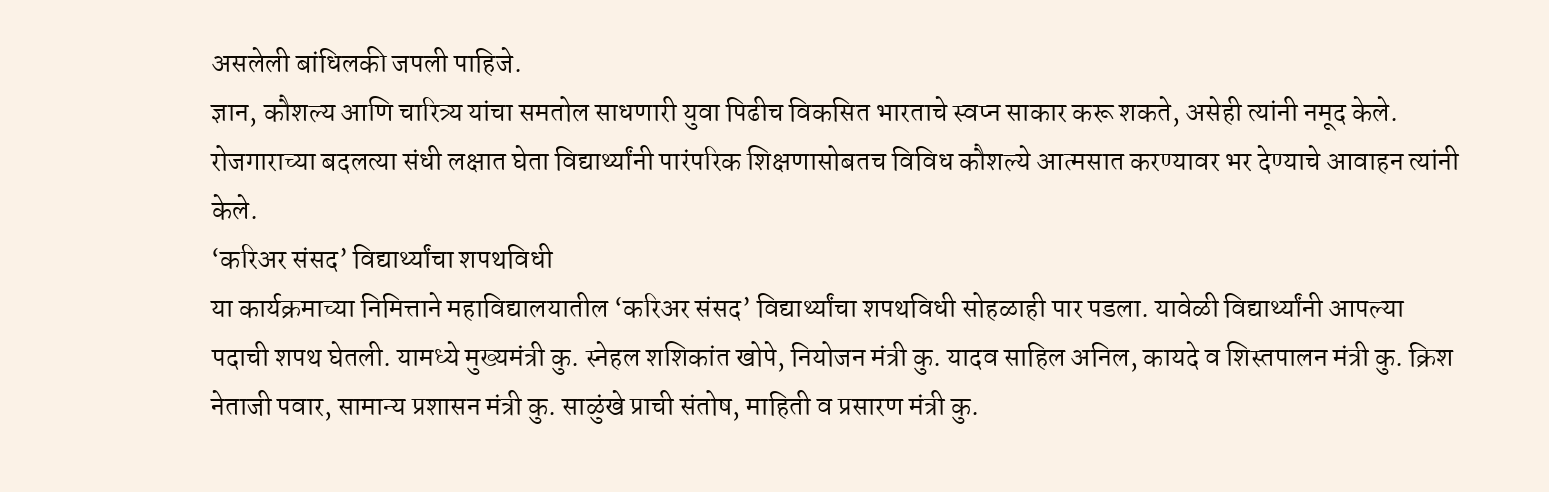असलेली बांधिलकी जपली पाहिजे.
ज्ञान, कौशल्य आणि चारित्र्य यांचा समतोल साधणारी युवा पिढीच विकसित भारताचे स्वप्न साकार करू शकते, असेही त्यांनी नमूद केले. रोजगाराच्या बदलत्या संधी लक्षात घेता विद्यार्थ्यांनी पारंपरिक शिक्षणासोबतच विविध कौशल्ये आत्मसात करण्यावर भर देण्याचे आवाहन त्यांनी केले.
‘करिअर संसद’ विद्यार्थ्यांचा शपथविधी
या कार्यक्रमाच्या निमित्ताने महाविद्यालयातील ‘करिअर संसद’ विद्यार्थ्यांचा शपथविधी सोहळाही पार पडला. यावेळी विद्यार्थ्यांनी आपल्या पदाची शपथ घेतली. यामध्ये मुख्यमंत्री कु. स्नेहल शशिकांत खोपे, नियोजन मंत्री कु. यादव साहिल अनिल, कायदे व शिस्तपालन मंत्री कु. क्रिश नेताजी पवार, सामान्य प्रशासन मंत्री कु. साळुंखे प्राची संतोष, माहिती व प्रसारण मंत्री कु.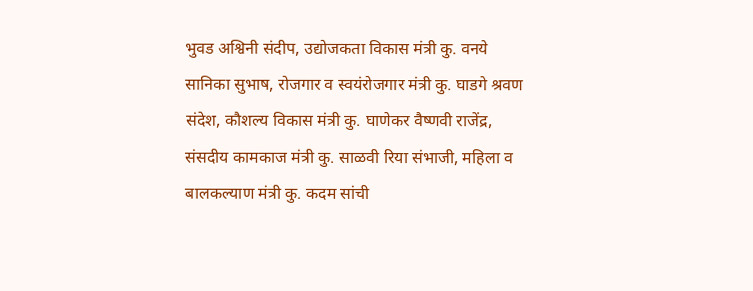भुवड अश्विनी संदीप, उद्योजकता विकास मंत्री कु. वनये सानिका सुभाष, रोजगार व स्वयंरोजगार मंत्री कु. घाडगे श्रवण संदेश, कौशल्य विकास मंत्री कु. घाणेकर वैष्णवी राजेंद्र, संसदीय कामकाज मंत्री कु. साळवी रिया संभाजी, महिला व बालकल्याण मंत्री कु. कदम सांची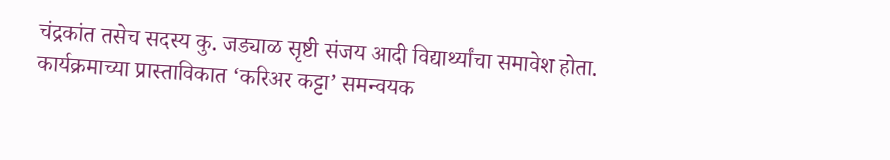चंद्रकांत तसेच सदस्य कु. जड्याळ सृष्टी संजय आदी विद्यार्थ्यांचा समावेश होता.
कार्यक्रमाच्या प्रास्ताविकात ‘करिअर कट्टा’ समन्वयक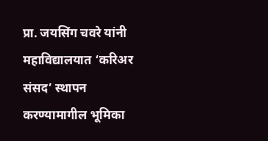प्रा. जयसिंग चवरे यांनी महाविद्यालयात ‘करिअर संसद’ स्थापन करण्यामागील भूमिका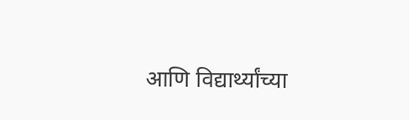आणि विद्यार्थ्यांच्या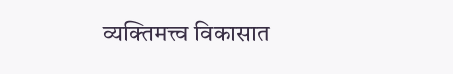व्यक्तिमत्त्व विकासात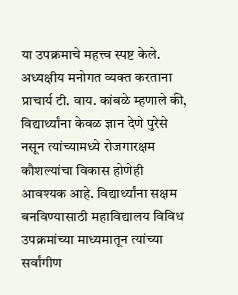या उपक्रमाचे महत्त्व स्पष्ट केले.
अध्यक्षीय मनोगत व्यक्त करताना प्राचार्य टी. वाय. कांबळे म्हणाले की, विद्यार्थ्यांना केवळ ज्ञान देणे पुरेसे नसून त्यांच्यामध्ये रोजगारक्षम कौशल्यांचा विकास होणेही आवश्यक आहे. विद्यार्थ्यांना सक्षम बनविण्यासाठी महाविद्यालय विविध उपक्रमांच्या माध्यमातून त्यांच्या सर्वांगीण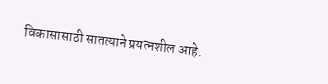विकासासाठी सातत्याने प्रयत्नशील आहे.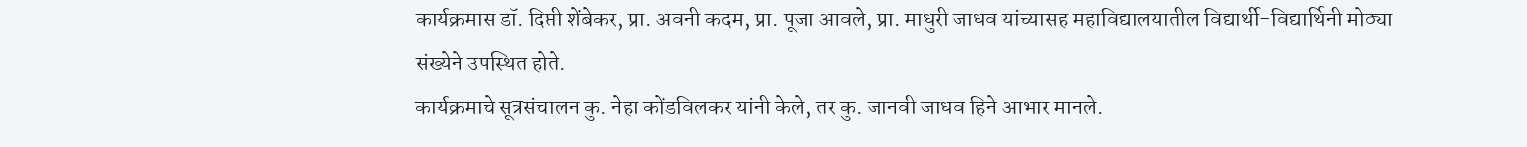कार्यक्रमास डॉ. दिप्ती शेंबेकर, प्रा. अवनी कदम, प्रा. पूजा आवले, प्रा. माधुरी जाधव यांच्यासह महाविद्यालयातील विद्यार्थी-विद्यार्थिनी मोठ्या संख्येने उपस्थित होते.
कार्यक्रमाचे सूत्रसंचालन कु. नेहा कोंडविलकर यांनी केले, तर कु. जानवी जाधव हिने आभार मानले.